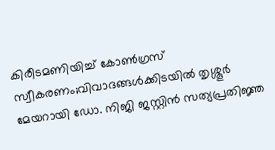കിരീടമണിയിച്ച് കോൺഗ്രസ് സ്വീകരണം;വിവാദങ്ങൾക്കിടയിൽ തൃശ്ശൂർ മേയറായി ഡോ. നിജി ജസ്റ്റിൻ സത്യപ്രതിജ്ഞ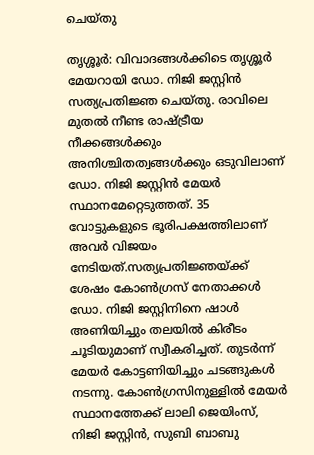ചെയ്തു

തൃശ്ശൂർ: വിവാദങ്ങൾക്കിടെ തൃശ്ശൂർ മേയറായി ഡോ. നിജി ജസ്റ്റിൻ സത്യപ്രതിജ്ഞ ചെയ്തു. രാവിലെ മുതൽ നീണ്ട രാഷ്ട്രീയ നീക്കങ്ങൾക്കും അനിശ്ചിതത്വങ്ങൾക്കും ഒടുവിലാണ് ഡോ. നിജി ജസ്റ്റിൻ മേയർ സ്ഥാനമേറ്റെടുത്തത്. 35 വോട്ടുകളുടെ ഭൂരിപക്ഷത്തിലാണ് അവർ വിജയം നേടിയത്.സത്യപ്രതിജ്ഞയ്ക്ക് ശേഷം കോൺഗ്രസ് നേതാക്കൾ ഡോ. നിജി ജസ്റ്റിനിനെ ഷാൾ അണിയിച്ചും തലയിൽ കിരീടം ചൂടിയുമാണ് സ്വീകരിച്ചത്. തുടർന്ന് മേയർ കോട്ടണിയിച്ചും ചടങ്ങുകൾ നടന്നു. കോൺഗ്രസിനുള്ളിൽ മേയർ സ്ഥാനത്തേക്ക് ലാലി ജെയിംസ്, നിജി ജസ്റ്റിൻ, സുബി ബാബു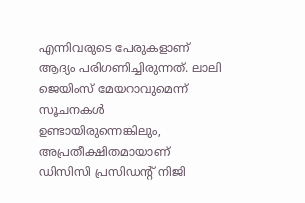എന്നിവരുടെ പേരുകളാണ് ആദ്യം പരിഗണിച്ചിരുന്നത്. ലാലി ജെയിംസ് മേയറാവുമെന്ന് സൂചനകൾ ഉണ്ടായിരുന്നെങ്കിലും, അപ്രതീക്ഷിതമായാണ് ഡിസിസി പ്രസിഡന്റ് നിജി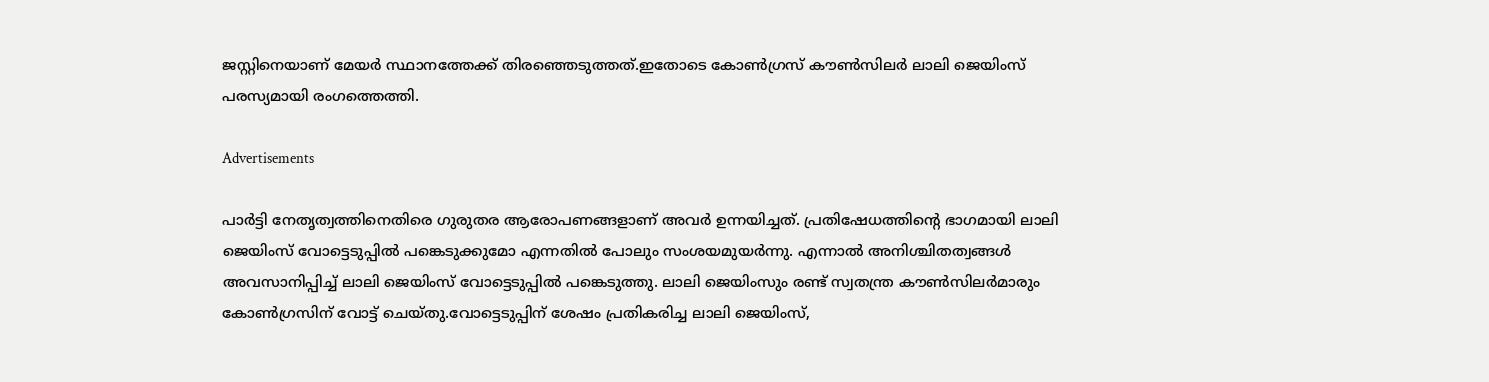ജസ്റ്റിനെയാണ് മേയർ സ്ഥാനത്തേക്ക് തിരഞ്ഞെടുത്തത്.ഇതോടെ കോൺഗ്രസ് കൗൺസിലർ ലാലി ജെയിംസ് പരസ്യമായി രംഗത്തെത്തി.

Advertisements

പാർട്ടി നേതൃത്വത്തിനെതിരെ ഗുരുതര ആരോപണങ്ങളാണ് അവർ ഉന്നയിച്ചത്. പ്രതിഷേധത്തിന്റെ ഭാഗമായി ലാലി ജെയിംസ് വോട്ടെടുപ്പിൽ പങ്കെടുക്കുമോ എന്നതിൽ പോലും സംശയമുയർന്നു. എന്നാൽ അനിശ്ചിതത്വങ്ങൾ അവസാനിപ്പിച്ച് ലാലി ജെയിംസ് വോട്ടെടുപ്പിൽ പങ്കെടുത്തു. ലാലി ജെയിംസും രണ്ട് സ്വതന്ത്ര കൗൺസിലർമാരും കോൺഗ്രസിന് വോട്ട് ചെയ്തു.വോട്ടെടുപ്പിന് ശേഷം പ്രതികരിച്ച ലാലി ജെയിംസ്,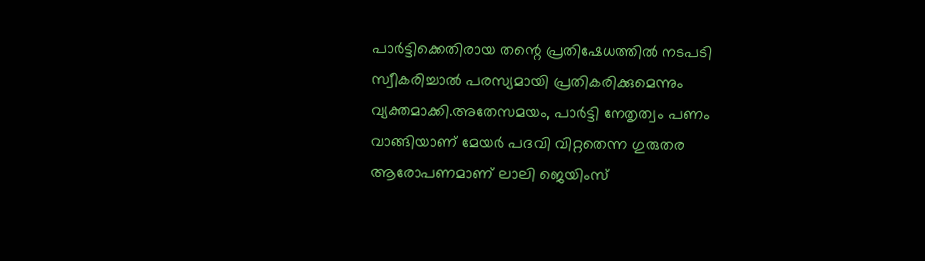പാർട്ടിക്കെതിരായ തന്റെ പ്രതിഷേധത്തിൽ നടപടി സ്വീകരിച്ചാൽ പരസ്യമായി പ്രതികരിക്കുമെന്നും വ്യക്തമാക്കി.അതേസമയം, പാർട്ടി നേതൃത്വം പണം വാങ്ങിയാണ് മേയർ പദവി വിറ്റതെന്ന ഗുരുതര ആരോപണമാണ് ലാലി ജെയിംസ്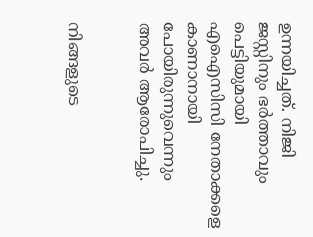ഉന്നയിച്ചത്. നിജി ജസ്റ്റിനും ഭർത്താവും പെട്ടിയുമായി എഐസിസി നേതാക്കളെ കാണാനായി പോയിരുന്നുവെന്നും അവർ ആരോപിച്ചു.


നിങ്ങളുടെ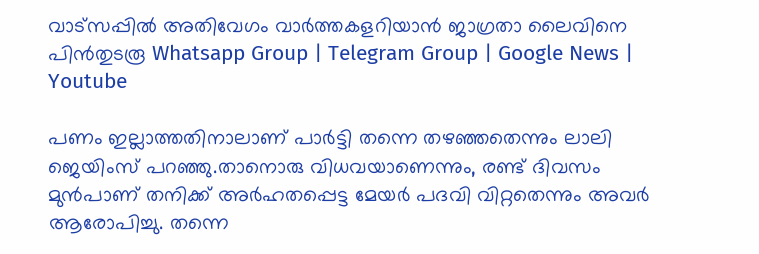വാട്സപ്പിൽ അതിവേഗം വാർത്തകളറിയാൻ ജാഗ്രതാ ലൈവിനെ പിൻതുടരൂ Whatsapp Group | Telegram Group | Google News | Youtube

പണം ഇല്ലാത്തതിനാലാണ് പാർട്ടി തന്നെ തഴഞ്ഞതെന്നും ലാലി ജെയിംസ് പറഞ്ഞു.താനൊരു വിധവയാണെന്നും, രണ്ട് ദിവസം മുൻപാണ് തനിക്ക് അർഹതപ്പെട്ട മേയർ പദവി വിറ്റതെന്നും അവർ ആരോപിച്ചു. തന്നെ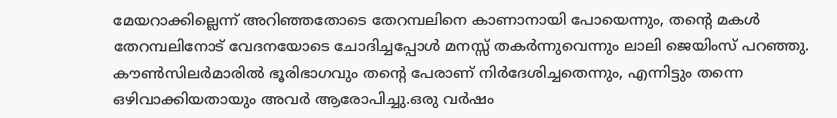മേയറാക്കില്ലെന്ന് അറിഞ്ഞതോടെ തേറമ്പലിനെ കാണാനായി പോയെന്നും, തന്റെ മകൾ തേറമ്പലിനോട് വേദനയോടെ ചോദിച്ചപ്പോൾ മനസ്സ് തകർന്നുവെന്നും ലാലി ജെയിംസ് പറഞ്ഞു. കൗൺസിലർമാരിൽ ഭൂരിഭാഗവും തന്റെ പേരാണ് നിർദേശിച്ചതെന്നും, എന്നിട്ടും തന്നെ ഒഴിവാക്കിയതായും അവർ ആരോപിച്ചു.ഒരു വർഷം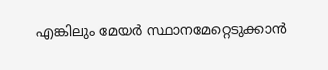എങ്കിലും മേയർ സ്ഥാനമേറ്റെടുക്കാൻ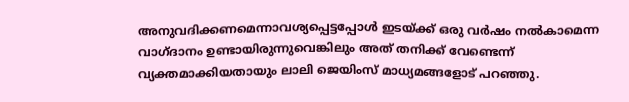അനുവദിക്കണമെന്നാവശ്യപ്പെട്ടപ്പോൾ ഇടയ്ക്ക് ഒരു വർഷം നൽകാമെന്ന വാഗ്ദാനം ഉണ്ടായിരുന്നുവെങ്കിലും അത് തനിക്ക് വേണ്ടെന്ന് വ്യക്തമാക്കിയതായും ലാലി ജെയിംസ് മാധ്യമങ്ങളോട് പറഞ്ഞു.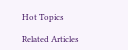Hot Topics

Related Articles